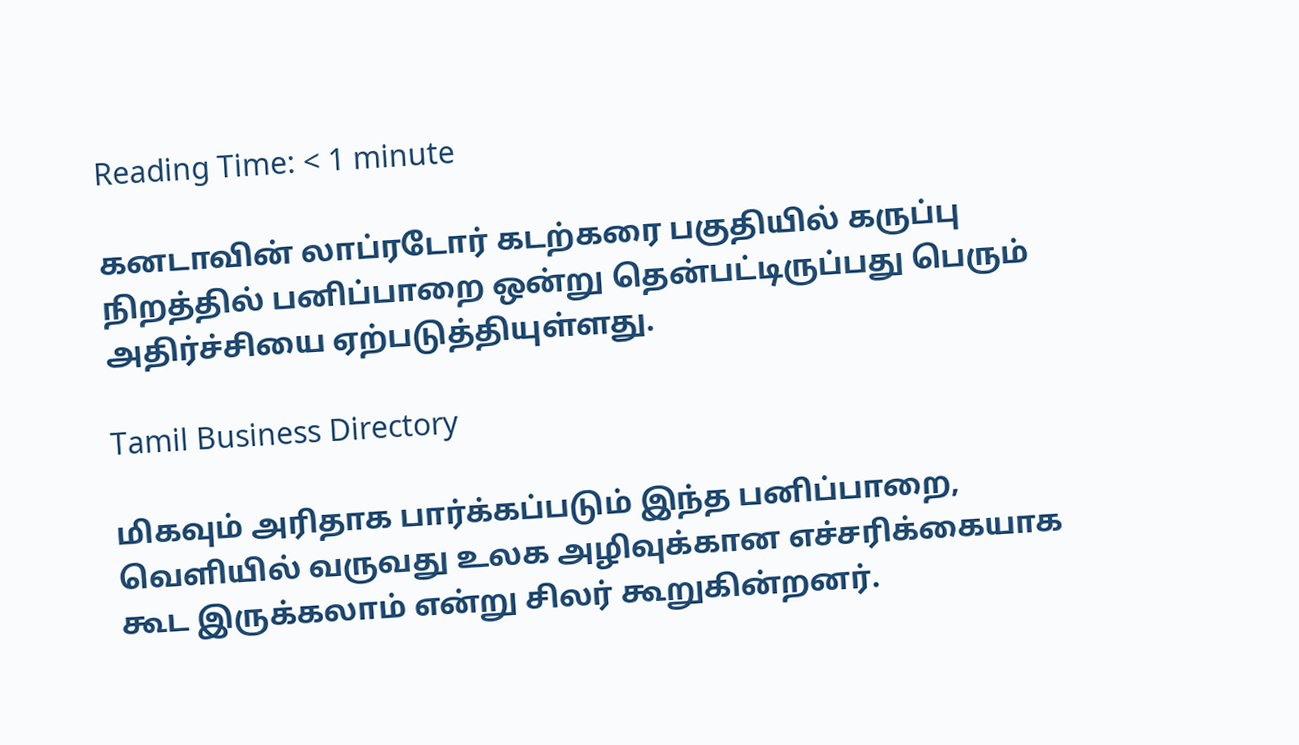Reading Time: < 1 minute

கனடாவின் லாப்ரடோர் கடற்கரை பகுதியில் கருப்பு நிறத்தில் பனிப்பாறை ஒன்று தென்பட்டிருப்பது பெரும் அதிர்ச்சியை ஏற்படுத்தியுள்ளது.

Tamil Business Directory

மிகவும் அரிதாக பார்க்கப்படும் இந்த பனிப்பாறை, வெளியில் வருவது உலக அழிவுக்கான எச்சரிக்கையாக கூட இருக்கலாம் என்று சிலர் கூறுகின்றனர்.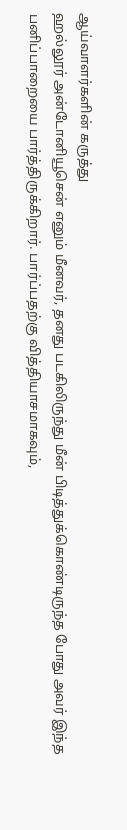ஆய்வாளர்களின் கருத்து
ஹல்லூர் அன்டோனியூசென் எனும் மீனவர், தனது படகிலிருந்து மீன் பிடித்துக்கொண்டிருந்த போது அவர் இந்த பனிப்பாறையை பார்த்திருக்கிறார். பார்ப்பதற்கு வித்தியாசமாகவும்,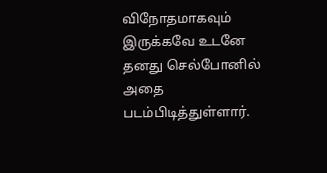விநோதமாகவும் இருக்கவே உடனே தனது செல்போனில் அதை படம்பிடித்துள்ளார்.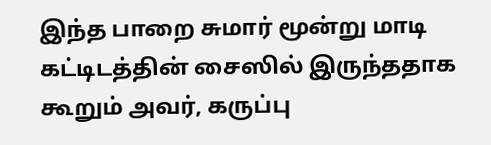இந்த பாறை சுமார் மூன்று மாடி கட்டிடத்தின் சைஸில் இருந்ததாக கூறும் அவர், கருப்பு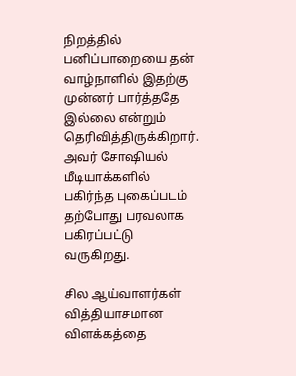நிறத்தில் பனிப்பாறையை தன் வாழ்நாளில் இதற்கு முன்னர் பார்த்ததே இல்லை என்றும் தெரிவித்திருக்கிறார். அவர் சோஷியல் மீடியாக்களில் பகிர்ந்த புகைப்படம் தற்போது பரவலாக பகிரப்பட்டு வருகிறது.

சில ஆய்வாளர்கள் வித்தியாசமான விளக்கத்தை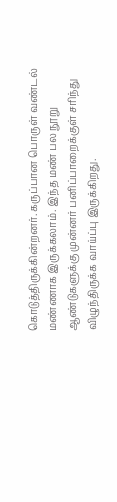கொடுத்திருக்கின்றனர். கருப்பான பொருள் வண்டல் மண்ணாக இருக்கலாம். இந்த மண் பல நூறு ஆண்டுகளுக்கு முன்னர் பனிப்பாறைக்குள் சரிந்து விழுந்திருக்க வாய்ப்பு இருக்கிறது.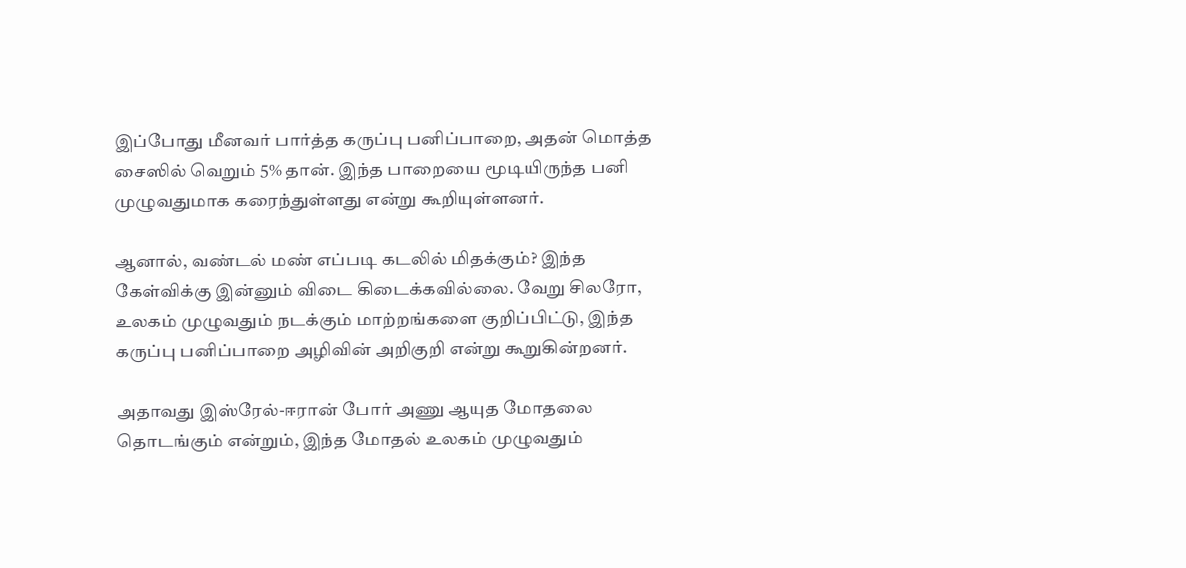இப்போது மீனவர் பார்த்த கருப்பு பனிப்பாறை, அதன் மொத்த சைஸில் வெறும் 5% தான். இந்த பாறையை மூடியிருந்த பனி முழுவதுமாக கரைந்துள்ளது என்று கூறியுள்ளனர்.

ஆனால், வண்டல் மண் எப்படி கடலில் மிதக்கும்? இந்த கேள்விக்கு இன்னும் விடை கிடைக்கவில்லை. வேறு சிலரோ, உலகம் முழுவதும் நடக்கும் மாற்றங்களை குறிப்பிட்டு, இந்த கருப்பு பனிப்பாறை அழிவின் அறிகுறி என்று கூறுகின்றனர்.

அதாவது இஸ்ரேல்-ஈரான் போர் அணு ஆயுத மோதலை தொடங்கும் என்றும், இந்த மோதல் உலகம் முழுவதும்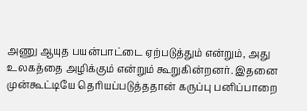அணு ஆயுத பயன்பாட்டை ஏற்படுத்தும் என்றும், அது உலகத்தை அழிக்கும் என்றும் கூறுகின்றனர். இதனை முன்கூட்டியே தெரியப்படுத்ததான் கருப்பு பனிப்பாறை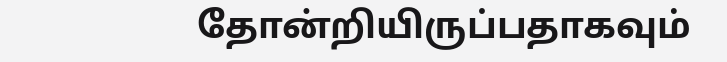தோன்றியிருப்பதாகவும்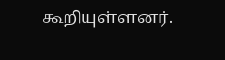கூறியுள்ளனர்.